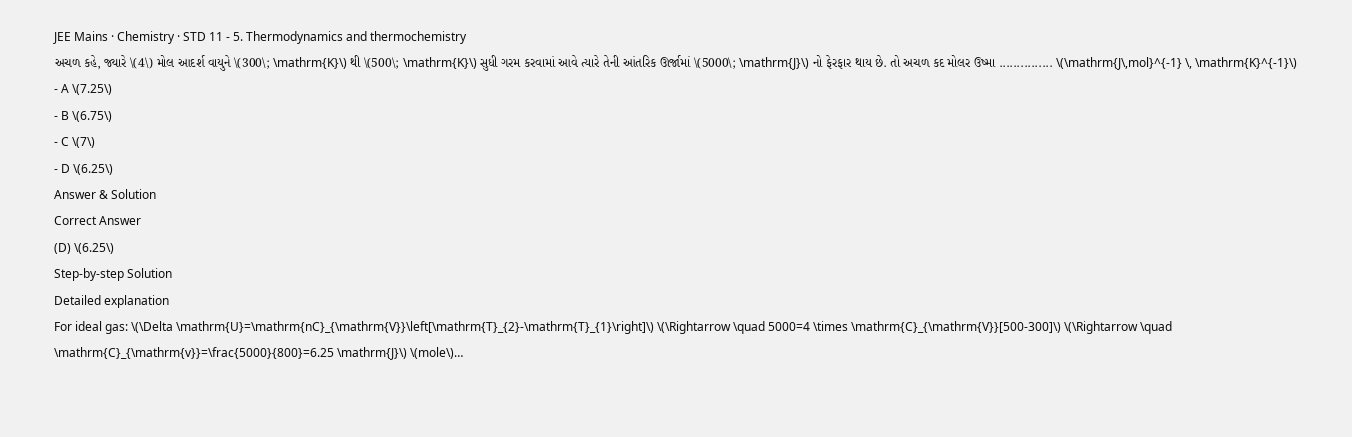JEE Mains · Chemistry · STD 11 - 5. Thermodynamics and thermochemistry
અચળ કહે, જ્યારે \(4\) મોલ આદર્શ વાયુને \(300\; \mathrm{K}\) થી \(500\; \mathrm{K}\) સુધી ગરમ કરવામાં આવે ત્યારે તેની આંતરિક ઊર્જામાં \(5000\; \mathrm{J}\) નો ફેરફાર થાય છે. તો અચળ કદ મોલર ઉષ્મા ............... \(\mathrm{J\,mol}^{-1} \, \mathrm{K}^{-1}\)
- A \(7.25\)
- B \(6.75\)
- C \(7\)
- D \(6.25\)
Answer & Solution
Correct Answer
(D) \(6.25\)
Step-by-step Solution
Detailed explanation
For ideal gas: \(\Delta \mathrm{U}=\mathrm{nC}_{\mathrm{V}}\left[\mathrm{T}_{2}-\mathrm{T}_{1}\right]\) \(\Rightarrow \quad 5000=4 \times \mathrm{C}_{\mathrm{V}}[500-300]\) \(\Rightarrow \quad \mathrm{C}_{\mathrm{v}}=\frac{5000}{800}=6.25 \mathrm{J}\) \(mole\)…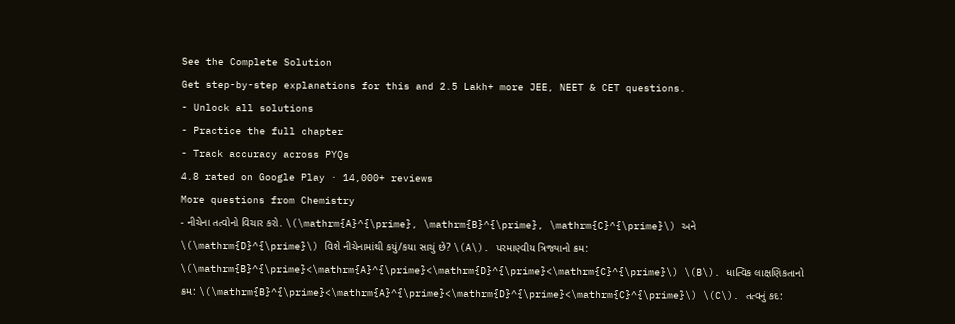See the Complete Solution
Get step-by-step explanations for this and 2.5 Lakh+ more JEE, NEET & CET questions.
- Unlock all solutions
- Practice the full chapter
- Track accuracy across PYQs
4.8 rated on Google Play · 14,000+ reviews
More questions from Chemistry
- નીચેના તત્વોનો વિચાર કરો. \(\mathrm{A}^{\prime}, \mathrm{B}^{\prime}, \mathrm{C}^{\prime}\) અને \(\mathrm{D}^{\prime}\) વિશે નીચેનામાંથી કયું/કયા સાચું છે? \(A\). પરમાણ્વીય ત્રિજ્યાનો ક્રમ: \(\mathrm{B}^{\prime}<\mathrm{A}^{\prime}<\mathrm{D}^{\prime}<\mathrm{C}^{\prime}\) \(B\). ધાત્વિક લાક્ષણિકતાનો ક્રમ: \(\mathrm{B}^{\prime}<\mathrm{A}^{\prime}<\mathrm{D}^{\prime}<\mathrm{C}^{\prime}\) \(C\). તત્વનું કદ: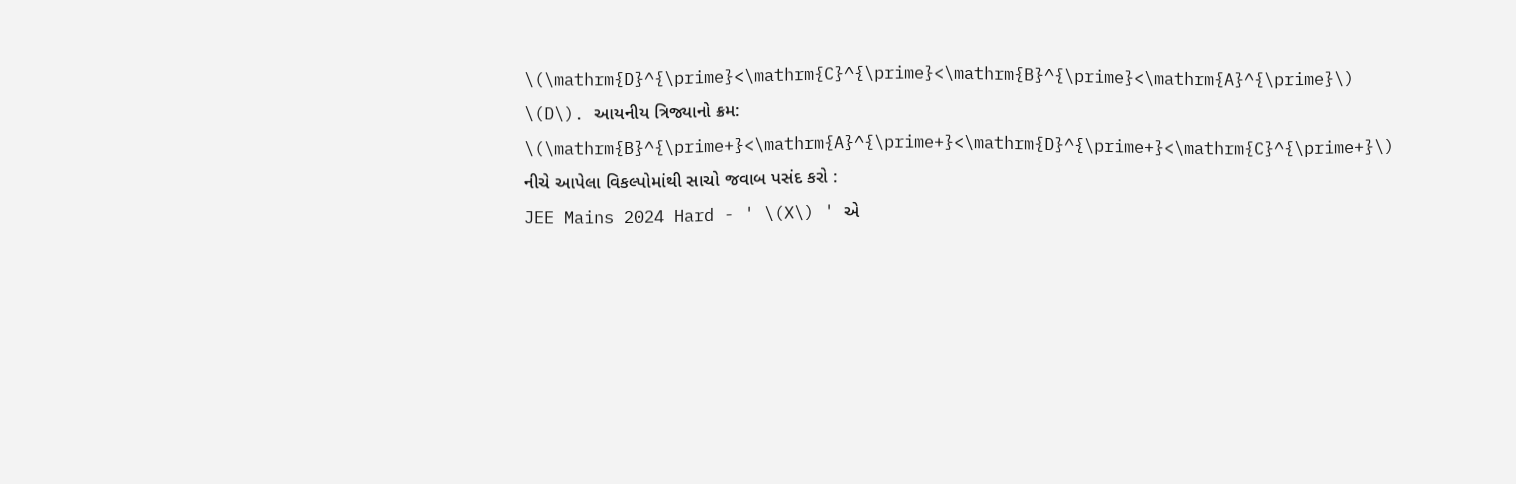\(\mathrm{D}^{\prime}<\mathrm{C}^{\prime}<\mathrm{B}^{\prime}<\mathrm{A}^{\prime}\) \(D\). આયનીય ત્રિજ્યાનો ક્રમ: \(\mathrm{B}^{\prime+}<\mathrm{A}^{\prime+}<\mathrm{D}^{\prime+}<\mathrm{C}^{\prime+}\) નીચે આપેલા વિકલ્પોમાંથી સાચો જવાબ પસંદ કરો :
JEE Mains 2024 Hard - ' \(X\) ' એ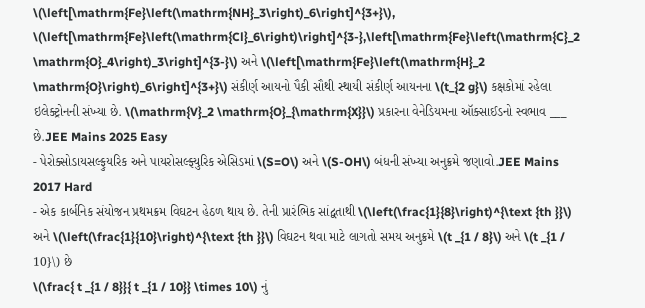\(\left[\mathrm{Fe}\left(\mathrm{NH}_3\right)_6\right]^{3+}\), \(\left[\mathrm{Fe}\left(\mathrm{Cl}_6\right)\right]^{3-},\left[\mathrm{Fe}\left(\mathrm{C}_2 \mathrm{O}_4\right)_3\right]^{3-}\) અને \(\left[\mathrm{Fe}\left(\mathrm{H}_2 \mathrm{O}\right)_6\right]^{3+}\) સંકીર્ણ આયનો પૈકી સૌથી સ્થાયી સંકીર્ણ આયનના \(t_{2 g}\) કક્ષકોમાં રહેલા ઇલેક્ટ્રોનની સંખ્યા છે. \(\mathrm{V}_2 \mathrm{O}_{\mathrm{X}}\) પ્રકારના વેનેડિયમના ઑક્સાઈડનો સ્વભાવ ___ છે.JEE Mains 2025 Easy
- પેરોક્સોડાયસલ્ફુયરિક અને પાયરોસલ્ફ્યુરિક એસિડમાં \(S=O\) અને \(S-OH\) બંધની સંખ્યા અનુક્રમે જણાવો.JEE Mains 2017 Hard
- એક કાર્બનિક સંયોજન પ્રથમક્રમ વિઘટન હેઠળ થાય છે. તેની પ્રારંભિક સાંદ્વતાથી \(\left(\frac{1}{8}\right)^{\text {th }}\) અને \(\left(\frac{1}{10}\right)^{\text {th }}\) વિઘટન થવા માટે લાગતો સમય અનુક્રમે \(t _{1 / 8}\) અને \(t _{1 / 10}\) છે
\(\frac{ t _{1 / 8}}{ t _{1 / 10}} \times 10\) નું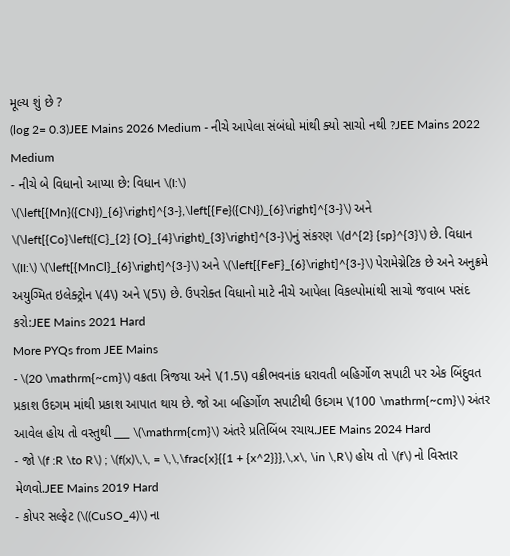મૂલ્ય શું છે ?
(log 2= 0.3)JEE Mains 2026 Medium - નીચે આપેલા સંબંધો માંથી ક્યો સાચો નથી ?JEE Mains 2022 Medium
- નીચે બે વિધાનો આપ્યા છે: વિધાન \(I:\) \(\left[{Mn}({CN})_{6}\right]^{3-},\left[{Fe}({CN})_{6}\right]^{3-}\) અને \(\left[{Co}\left({C}_{2} {O}_{4}\right)_{3}\right]^{3-}\)નું સંકરણ \(d^{2} {sp}^{3}\) છે. વિધાન \(II:\) \(\left[{MnCl}_{6}\right]^{3-}\) અને \(\left[{FeF}_{6}\right]^{3-}\) પેરામેગ્નેટિક છે અને અનુક્રમે અયુગ્મિત ઇલેક્ટ્રોન \(4\) અને \(5\) છે. ઉપરોક્ત વિધાનો માટે નીચે આપેલા વિકલ્પોમાંથી સાચો જવાબ પસંદ કરો:JEE Mains 2021 Hard
More PYQs from JEE Mains
- \(20 \mathrm{~cm}\) વક્રતા ત્રિજયા અને \(1.5\) વક્રીભવનાંક ધરાવતી બહિર્ગોળ સપાટી પર એક બિંદુવત પ્રકાશ ઉદગમ માંથી પ્રકાશ આપાત થાય છે. જો આ બહિર્ગોળ સપાટીથી ઉદગમ \(100 \mathrm{~cm}\) અંતર આવેલ હોય તો વસ્તુથી ___ \(\mathrm{cm}\) અંતરે પ્રતિબિંબ રચાય.JEE Mains 2024 Hard
- જો \(f :R \to R\) ; \(f(x)\,\, = \,\,\frac{x}{{1 + {x^2}}},\,x\, \in \,R\) હોય તો \(f\) નો વિસ્તાર મેળવો.JEE Mains 2019 Hard
- કોપર સલ્ફેટ (\((CuSO_4)\) ના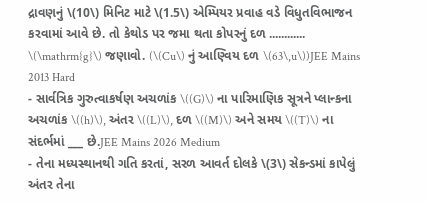દ્રાવણનું \(10\) મિનિટ માટે \(1.5\) એમ્પિયર પ્રવાહ વડે વિધુતવિભાજન કરવામાં આવે છે. તો કેથોડ પર જમા થતા કોપરનું દળ ............ \(\mathrm{g}\) જણાવો. (\(Cu\) નું આણ્વિય દળ \(63\,u\))JEE Mains 2013 Hard
- સાર્વત્રિક ગુરુત્વાકર્ષણ અચળાંક \((G)\) ના પારિમાણિક સૂત્રને પ્લાન્કના અચળાંક \((h)\), અંતર \((L)\), દળ \((M)\) અને સમય \((T)\) ના સંદર્ભમાં ___ છે.JEE Mains 2026 Medium
- તેના મધ્યસ્થાનથી ગતિ કરતાં, સરળ આવર્ત દોલકે \(3\) સેકન્ડમાં કાપેલું અંતર તેના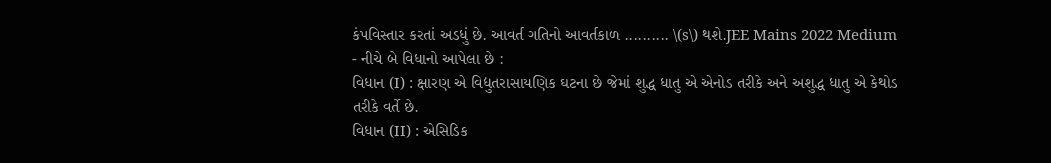કંપવિસ્તાર કરતાં અડધું છે. આવર્ત ગતિનો આવર્તકાળ .......... \(s\) થશે.JEE Mains 2022 Medium
- નીચે બે વિધાનો આપેલા છે :
વિધાન (I) : ક્ષારણ એ વિદ્યુતરાસાયણિક ઘટના છે જેમાં શુદ્ધ ધાતુ એ એનોડ તરીકે અને અશુદ્ધ ધાતુ એ કેથોડ તરીકે વર્તે છે.
વિધાન (II) : એસિડિક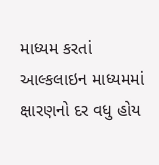માધ્યમ કરતાં આલ્કલાઇન માધ્યમમાં ક્ષારણનો દર વધુ હોય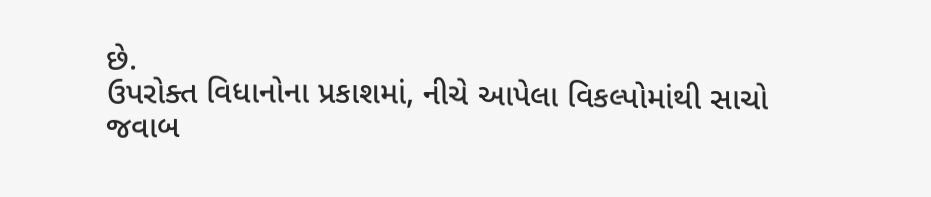છે.
ઉપરોક્ત વિધાનોના પ્રકાશમાં, નીચે આપેલા વિકલ્પોમાંથી સાચો જવાબ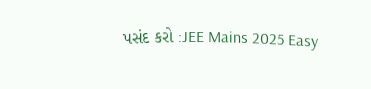પસંદ કરો :JEE Mains 2025 Easy